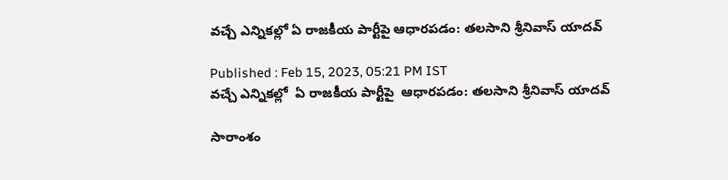వచ్చే ఎన్నికల్లో ఏ రాజకీయ పార్టీపై ఆధారపడం: తలసాని శ్రీనివాస్ యాదవ్

Published : Feb 15, 2023, 05:21 PM IST
వచ్చే ఎన్నికల్లో  ఏ రాజకీయ పార్టీపై  ఆధారపడం: తలసాని శ్రీనివాస్ యాదవ్

సారాంశం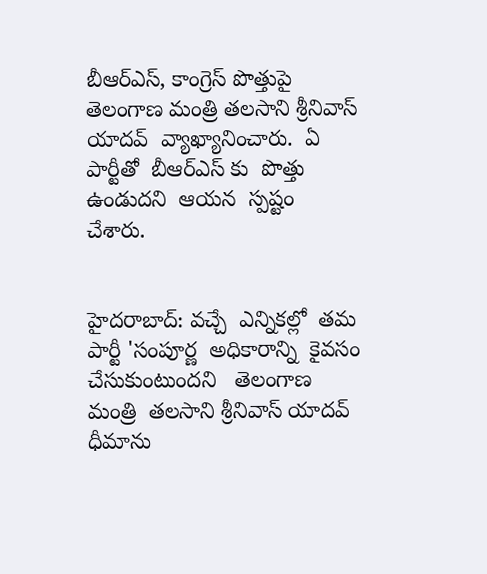బీఆర్ఎస్, కాంగ్రెస్ పొత్తుపై   తెలంగాణ మంత్రి తలసాని శ్రీనివాస్ యాదవ్  వ్యాఖ్యానించారు.  ఏ పార్టీతో  బీఆర్ఎస్ కు  పొత్తు ఉండుదని  ఆయన  స్పష్టం  చేశారు.


హైదరాబాద్: వచ్చే  ఎన్నికల్లో  తమ పార్టీ 'సంపూర్ణ  అధికారాన్ని  కైవసం చేసుకుంటుందని   తెలంగాణ మంత్రి  తలసాని శ్రీనివాస్ యాదవ్  ధీమాను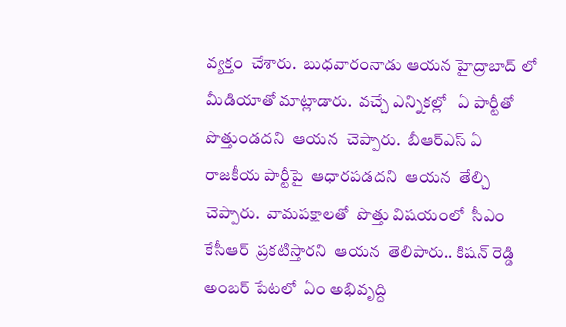వ్యక్తం  చేశారు.  బుధవారంనాడు ఆయన హైద్రాబాద్ లో మీడియాతో మాట్లాడారు.  వచ్చే ఎన్నికల్లో   ఏ పార్టీతో  పొత్తుండదని  ఆయన  చెప్పారు.  బీఆర్ఎస్ ఏ రాజకీయ పార్టీపై  ఆధారపడదని  ఆయన  తేల్చి  చెప్పారు.  వామపక్షాలతో  పొత్తు విషయంలో  సీఎం  కేసీఆర్  ప్రకటిస్తారని  ఆయన  తెలిపారు.. కిషన్ రెడ్డి అంబర్ పేటలో  ఏం అభివృద్ది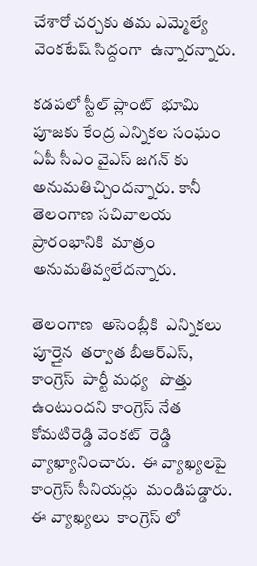చేశారో చర్చకు తమ ఎమ్మెల్యే  వెంకటేష్ సిద్దంగా  ఉన్నారన్నారు.

కడపలో స్టీల్ ప్లాంట్  భూమి పూజకు కేంద్ర ఎన్నికల సంఘం  ఏపీ సీఎం వైఎస్ జగన్ కు  అనుమతిచ్చిందన్నారు. కానీ తెలంగాణ సచివాలయ ప్రారంభానికి  మాత్రం  అనుమతివ్వలేదన్నారు.

తెలంగాణ  అసెంబ్లీకి  ఎన్నికలు పూర్తైన  తర్వాత బీఆర్ఎస్,   కాంగ్రెస్  పార్టీ మధ్య   పొత్తు ఉంటుందని కాంగ్రెస్ నేత  కోమటిరెడ్డి వెంకట్  రెడ్డి  వ్యాఖ్యానించారు.  ఈ వ్యాఖ్యలపై  కాంగ్రెస్ సీనియర్లు  మండిపడ్డారు.  ఈ వ్యాఖ్యలు  కాంగ్రెస్ లో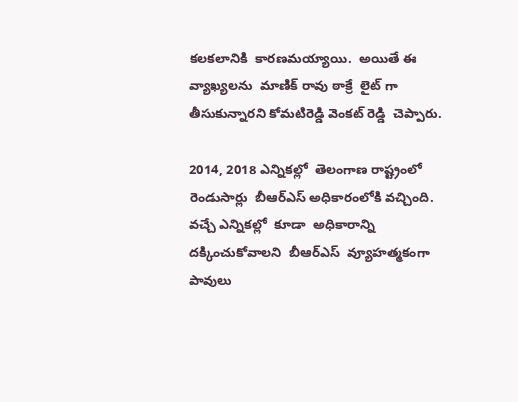కలకలానికి  కారణమయ్యాయి.  అయితే ఈ వ్యాఖ్యలను  మాణిక్ రావు ఠాక్రే  లైట్ గా తీసుకున్నారని కోమటిరెడ్డి వెంకట్ రెడ్డి  చెప్పారు.

2014, 2018 ఎన్నికల్లో  తెలంగాణ రాష్ట్రంలో  రెండుసార్లు  బీఆర్ఎస్ అధికారంలోకి వచ్చింది.  వచ్చే ఎన్నికల్లో  కూడా  అధికారాన్ని దక్కించుకోవాలని  బీఆర్ఎస్  వ్యూహత్మకంగా పావులు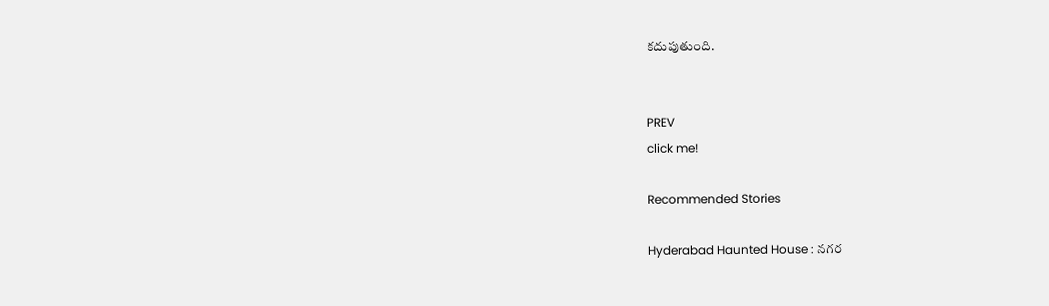కదుపుతుంది.


PREV
click me!

Recommended Stories

Hyderabad Haunted House : నగర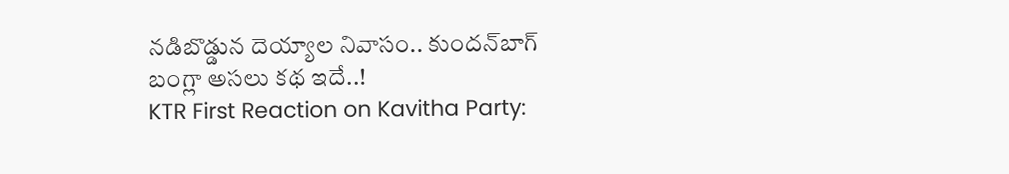నడిబొడ్డున దెయ్యాల నివాసం.. కుందన్‌బాగ్‌ బంగ్లా అసలు కథ ఇదే..!
KTR First Reaction on Kavitha Party: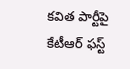కవిత పార్టీపై కేటీఆర్‌ ఫస్ట్‌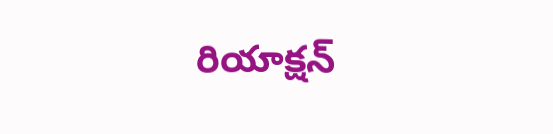రియాక్షన్‌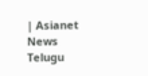| Asianet News Telugu